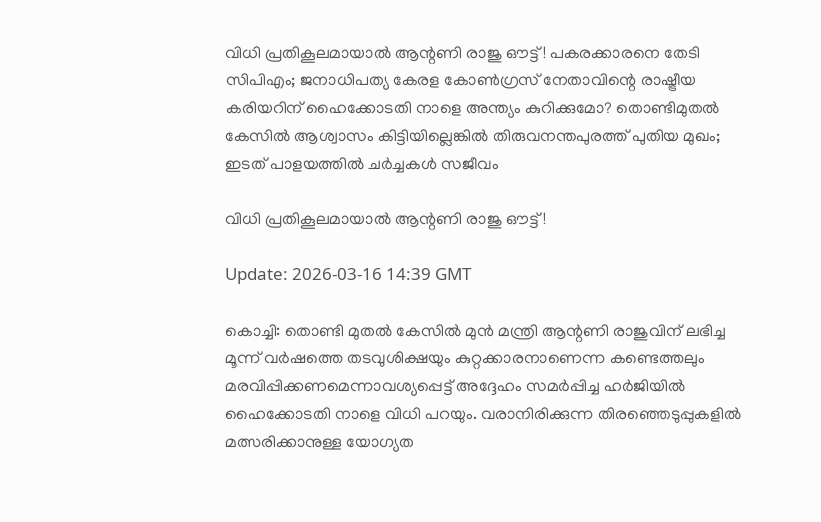വിധി പ്രതികൂലമായാല്‍ ആന്റണി രാജു ഔട്ട്! പകരക്കാരനെ തേടി സിപിഎം; ജനാധിപത്യ കേരള കോണ്‍ഗ്രസ് നേതാവിന്റെ രാഷ്ട്രീയ കരിയറിന് ഹൈക്കോടതി നാളെ അന്ത്യം കുറിക്കുമോ? തൊണ്ടിമുതല്‍ കേസില്‍ ആശ്വാസം കിട്ടിയില്ലെങ്കില്‍ തിരുവനന്തപുരത്ത് പുതിയ മുഖം; ഇടത് പാളയത്തില്‍ ചര്‍ച്ചകള്‍ സജീവം

വിധി പ്രതികൂലമായാല്‍ ആന്റണി രാജു ഔട്ട്!

Update: 2026-03-16 14:39 GMT

കൊച്ചി: തൊണ്ടി മുതല്‍ കേസില്‍ മുന്‍ മന്ത്രി ആന്റണി രാജുവിന് ലഭിച്ച മൂന്ന് വര്‍ഷത്തെ തടവുശിക്ഷയും കുറ്റക്കാരനാണെന്ന കണ്ടെത്തലും മരവിപ്പിക്കണമെന്നാവശ്യപ്പെട്ട് അദ്ദേഹം സമര്‍പ്പിച്ച ഹര്‍ജിയില്‍ ഹൈക്കോടതി നാളെ വിധി പറയും. വരാനിരിക്കുന്ന തിരഞ്ഞെടുപ്പുകളില്‍ മത്സരിക്കാനുള്ള യോഗ്യത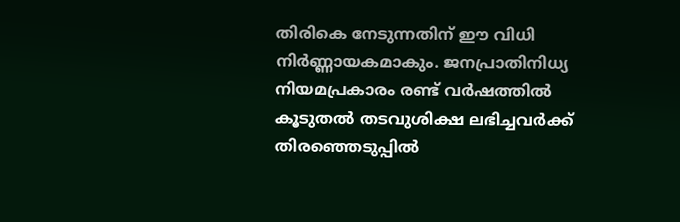തിരികെ നേടുന്നതിന് ഈ വിധി നിര്‍ണ്ണായകമാകും. ജനപ്രാതിനിധ്യ നിയമപ്രകാരം രണ്ട് വര്‍ഷത്തില്‍ കൂടുതല്‍ തടവുശിക്ഷ ലഭിച്ചവര്‍ക്ക് തിരഞ്ഞെടുപ്പില്‍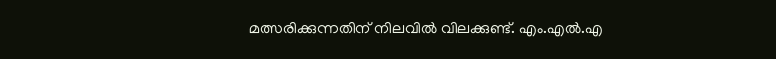മത്സരിക്കുന്നതിന് നിലവില്‍ വിലക്കുണ്ട്. എം.എല്‍.എ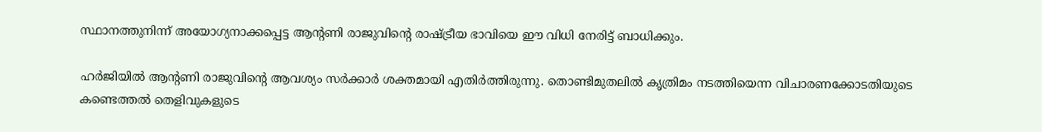സ്ഥാനത്തുനിന്ന് അയോഗ്യനാക്കപ്പെട്ട ആന്റണി രാജുവിന്റെ രാഷ്ട്രീയ ഭാവിയെ ഈ വിധി നേരിട്ട് ബാധിക്കും.

ഹര്‍ജിയില്‍ ആന്റണി രാജുവിന്റെ ആവശ്യം സര്‍ക്കാര്‍ ശക്തമായി എതിര്‍ത്തിരുന്നു. തൊണ്ടിമുതലില്‍ കൃത്രിമം നടത്തിയെന്ന വിചാരണക്കോടതിയുടെ കണ്ടെത്തല്‍ തെളിവുകളുടെ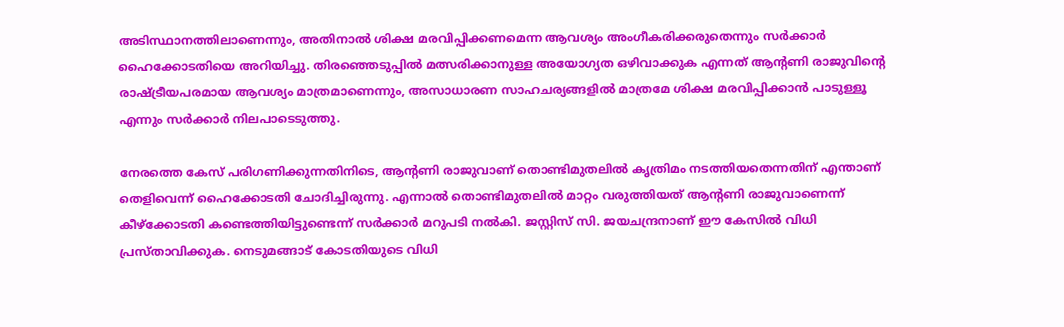അടിസ്ഥാനത്തിലാണെന്നും, അതിനാല്‍ ശിക്ഷ മരവിപ്പിക്കണമെന്ന ആവശ്യം അംഗീകരിക്കരുതെന്നും സര്‍ക്കാര്‍ ഹൈക്കോടതിയെ അറിയിച്ചു. തിരഞ്ഞെടുപ്പില്‍ മത്സരിക്കാനുള്ള അയോഗ്യത ഒഴിവാക്കുക എന്നത് ആന്റണി രാജുവിന്റെ രാഷ്ട്രീയപരമായ ആവശ്യം മാത്രമാണെന്നും, അസാധാരണ സാഹചര്യങ്ങളില്‍ മാത്രമേ ശിക്ഷ മരവിപ്പിക്കാന്‍ പാടുള്ളൂ എന്നും സര്‍ക്കാര്‍ നിലപാടെടുത്തു.

നേരത്തെ കേസ് പരിഗണിക്കുന്നതിനിടെ, ആന്റണി രാജുവാണ് തൊണ്ടിമുതലില്‍ കൃത്രിമം നടത്തിയതെന്നതിന് എന്താണ് തെളിവെന്ന് ഹൈക്കോടതി ചോദിച്ചിരുന്നു. എന്നാല്‍ തൊണ്ടിമുതലില്‍ മാറ്റം വരുത്തിയത് ആന്റണി രാജുവാണെന്ന് കീഴ്‌ക്കോടതി കണ്ടെത്തിയിട്ടുണ്ടെന്ന് സര്‍ക്കാര്‍ മറുപടി നല്‍കി. ജസ്റ്റിസ് സി. ജയചന്ദ്രനാണ് ഈ കേസില്‍ വിധി പ്രസ്താവിക്കുക. നെടുമങ്ങാട് കോടതിയുടെ വിധി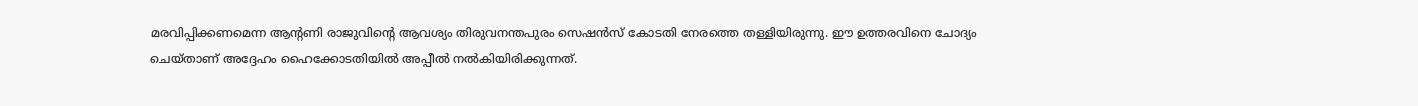മരവിപ്പിക്കണമെന്ന ആന്റണി രാജുവിന്റെ ആവശ്യം തിരുവനന്തപുരം സെഷന്‍സ് കോടതി നേരത്തെ തള്ളിയിരുന്നു. ഈ ഉത്തരവിനെ ചോദ്യം ചെയ്താണ് അദ്ദേഹം ഹൈക്കോടതിയില്‍ അപ്പീല്‍ നല്‍കിയിരിക്കുന്നത്.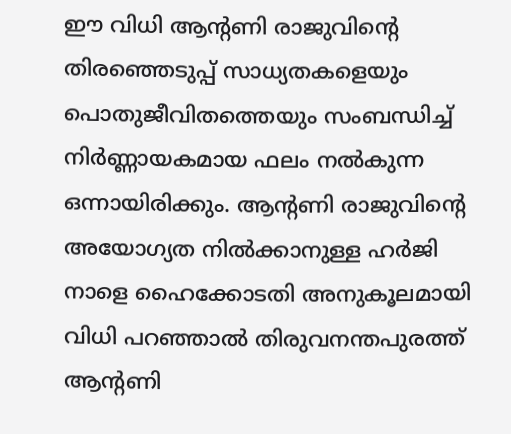ഈ വിധി ആന്റണി രാജുവിന്റെ തിരഞ്ഞെടുപ്പ് സാധ്യതകളെയും പൊതുജീവിതത്തെയും സംബന്ധിച്ച് നിര്‍ണ്ണായകമായ ഫലം നല്‍കുന്ന ഒന്നായിരിക്കും. ആന്റണി രാജുവിന്റെ അയോഗ്യത നില്‍ക്കാനുള്ള ഹര്‍ജി നാളെ ഹൈക്കോടതി അനുകൂലമായി വിധി പറഞ്ഞാല്‍ തിരുവനന്തപുരത്ത് ആന്റണി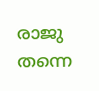രാജു തന്നെ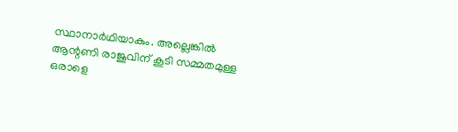സ്ഥാനാര്‍ഥിയാകും. അല്ലെങ്കില്‍ ആന്റണി രാജുവിന് കൂടി സമ്മതമുള്ള ഒരാളെ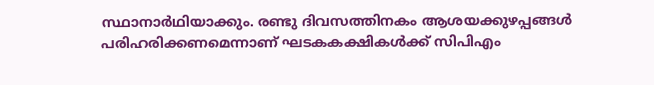സ്ഥാനാര്‍ഥിയാക്കും. രണ്ടു ദിവസത്തിനകം ആശയക്കുഴപ്പങ്ങള്‍ പരിഹരിക്കണമെന്നാണ് ഘടകകക്ഷികള്‍ക്ക് സിപിഎം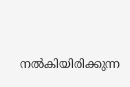നല്‍കിയിരിക്കുന്ന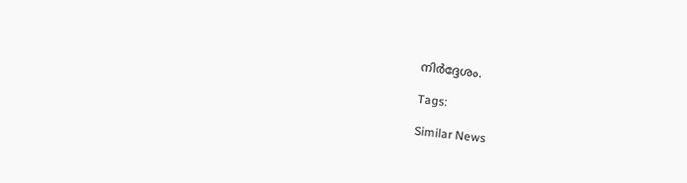നിര്‍ദ്ദേശം.

Tags:

Similar News